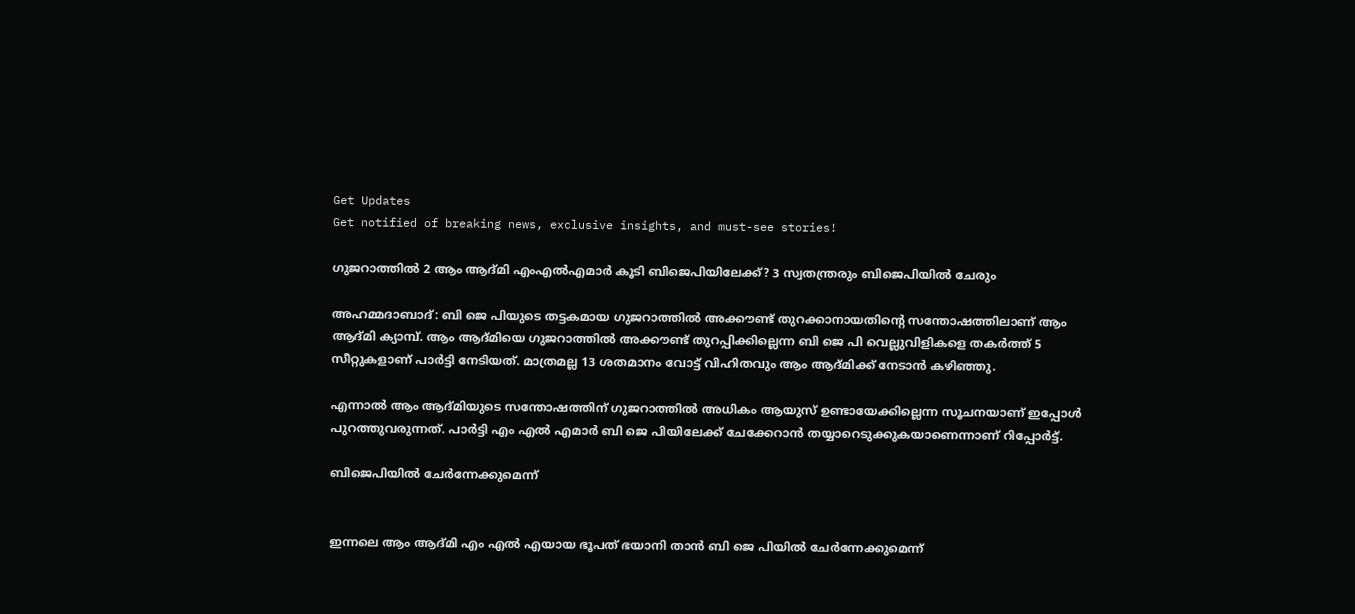Get Updates
Get notified of breaking news, exclusive insights, and must-see stories!

ഗുജറാത്തിൽ 2 ആം ആദ്മി എംഎൽഎമാർ കൂടി ബിജെപിയിലേക്ക്? 3 സ്വതന്ത്രരും ബിജെപിയിൽ ചേരും

അഹമ്മദാബാദ്: ബി ജെ പിയുടെ തട്ടകമായ ഗുജറാത്തിൽ അക്കൗണ്ട് തുറക്കാനായതിന്റെ സന്തോഷത്തിലാണ് ആം ആദ്മി ക്യാമ്പ്. ആം ആദ്മിയെ ഗുജറാത്തിൽ അക്കൗണ്ട് തുറപ്പിക്കില്ലെന്ന ബി ജെ പി വെല്ലുവിളികളെ തകർത്ത് 5 സീറ്റുകളാണ് പാർട്ടി നേടിയത്. മാത്രമല്ല 13 ശതമാനം വോട്ട് വിഹിതവും ആം ആദ്മിക്ക് നേടാൻ കഴിഞ്ഞു.

എന്നാൽ ആം ആദ്മിയുടെ സന്തോഷത്തിന് ഗുജറാത്തിൽ അധികം ആയുസ് ഉണ്ടായേക്കില്ലെന്ന സൂചനയാണ് ഇപ്പോൾ പുറത്തുവരുന്നത്. പാർട്ടി എം എൽ എമാർ ബി ജെ പിയിലേക്ക് ചേക്കേറാൻ തയ്യാറെടുക്കുകയാണെന്നാണ് റിപ്പോർട്ട്.

ബിജെപിയിൽ ചേർന്നേക്കുമെന്ന്


ഇന്നലെ ആം ആദ്മി എം എൽ എയായ ഭൂപത് ഭയാനി താൻ ബി ജെ പിയിൽ ചേർന്നേക്കുമെന്ന്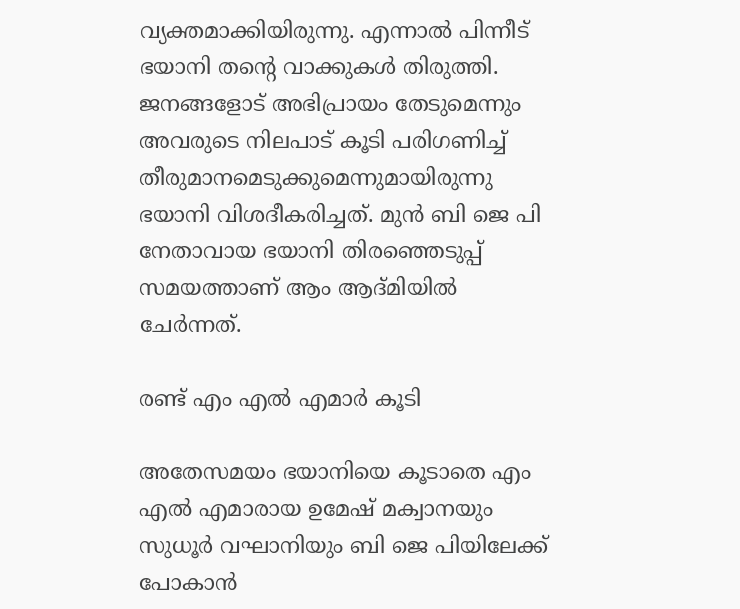വ്യക്തമാക്കിയിരുന്നു. എന്നാൽ പിന്നീട് ഭയാനി തന്റെ വാക്കുകൾ തിരുത്തി. ജനങ്ങളോട് അഭിപ്രായം തേടുമെന്നും അവരുടെ നിലപാട് കൂടി പരിഗണിച്ച് തീരുമാനമെടുക്കുമെന്നുമായിരുന്നു ഭയാനി വിശദീകരിച്ചത്. മുൻ ബി ജെ പി നേതാവായ ഭയാനി തിരഞ്ഞെടുപ്പ് സമയത്താണ് ആം ആദ്മിയിൽ ചേർന്നത്.

രണ്ട് എം എൽ എമാർ കൂടി

അതേസമയം ഭയാനിയെ കൂടാതെ എം എൽ എമാരായ ഉമേഷ് മക്വാനയും സുധൂർ വഘാനിയും ബി ജെ പിയിലേക്ക് പോകാൻ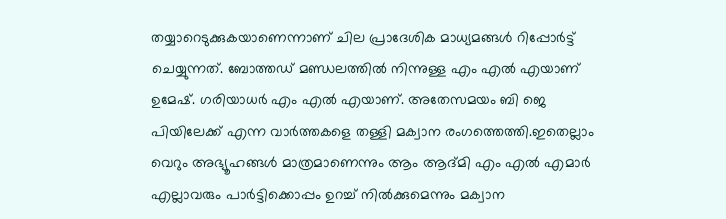തയ്യാറെടുക്കുകയാണെന്നാണ് ചില പ്രാദേശിക മാധ്യമങ്ങൾ റിപ്പോർട്ട് ചെയ്യുന്നത്. ബോത്തഡ് മണ്ഡലത്തിൽ നിന്നുള്ള എം എൽ എയാണ് ഉമേഷ്. ഗരിയാധർ എം എൽ എയാണ്. അതേസമയം ബി ജെ പിയിലേക്ക് എന്ന വാർത്തകളെ തള്ളി മക്വാന രംഗത്തെത്തി.ഇതെല്ലാം വെറും അഭ്യൂഹങ്ങൾ മാത്രമാണെന്നും ആം ആദ്മി എം എൽ എമാർ എല്ലാവരും പാർട്ടിക്കൊപ്പം ഉറച്ച് നിൽക്കുമെന്നും മക്വാന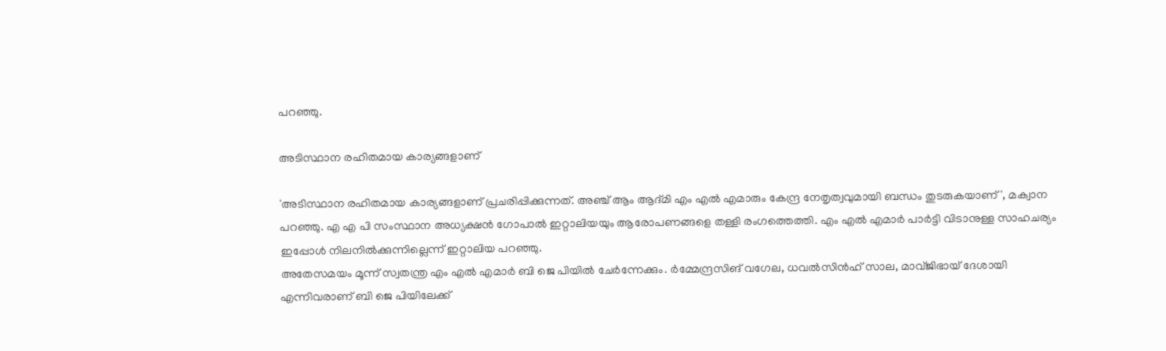പറഞ്ഞു.

അടിസ്ഥാന രഹിതമായ കാര്യങ്ങളാണ്

'അടിസ്ഥാന രഹിതമായ കാര്യങ്ങളാണ് പ്രചരിപ്പിക്കുന്നത്. അഞ്ച് ആം ആദ്മി എം എൽ എമാരും കേന്ദ്ര നേതൃത്വവുമായി ബന്ധം തുടരുകയാണ്', മക്വാന പറഞ്ഞു. എ എ പി സംസ്ഥാന അധ്യക്ഷൻ ഗോപാൽ ഇറ്റാലിയയും ആരോപണങ്ങളെ തള്ളി രംഗത്തെത്തി. എം എൽ എമാർ പാർട്ടി വിടാനുള്ള സാഹചര്യം ഇപ്പോൾ നിലനിൽക്കുന്നില്ലെന്ന് ഇറ്റാലിയ പറഞ്ഞു.
അതേസമയം മൂന്ന് സ്വതന്ത്ര എം എൽ എമാർ ബി ജെ പിയിൽ ചേർന്നേക്കും. ർമ്മേന്ദ്രസിങ് വഗേല, ധവൽസിൻഹ് സാല, മാവ്ജിഭായ് ദേശായി എന്നിവരാണ് ബി ജെ പിയിലേക്ക്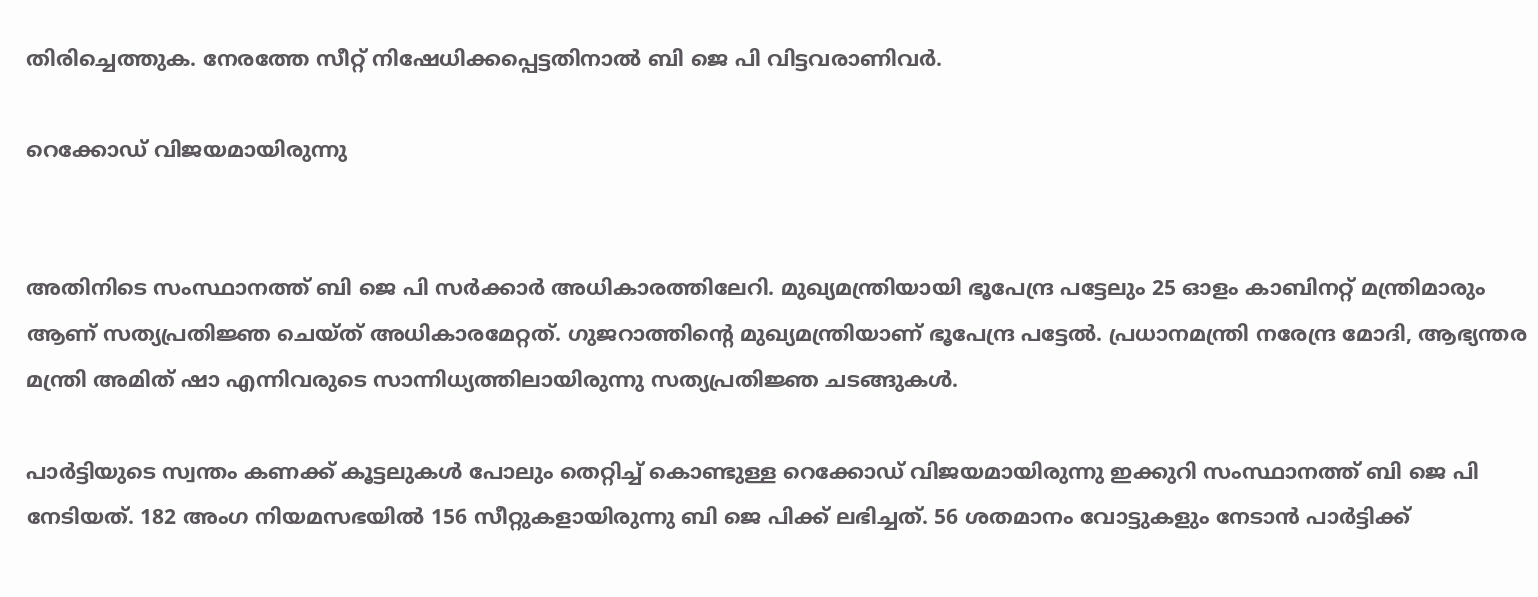തിരിച്ചെത്തുക. നേരത്തേ സീറ്റ് നിഷേധിക്കപ്പെട്ടതിനാൽ ബി ജെ പി വിട്ടവരാണിവർ.

റെക്കോഡ് വിജയമായിരുന്നു


അതിനിടെ സംസ്ഥാനത്ത് ബി ജെ പി സർക്കാർ അധികാരത്തിലേറി. മുഖ്യമന്ത്രിയായി ഭൂപേന്ദ്ര പട്ടേലും 25 ഓളം കാബിനറ്റ് മന്ത്രിമാരും ആണ് സത്യപ്രതിജ്ഞ ചെയ്ത് അധികാരമേറ്റത്. ഗുജറാത്തിന്റെ മുഖ്യമന്ത്രിയാണ് ഭൂപേന്ദ്ര പട്ടേൽ. പ്രധാനമന്ത്രി നരേന്ദ്ര മോദി, ആഭ്യന്തര മന്ത്രി അമിത് ഷാ എന്നിവരുടെ സാന്നിധ്യത്തിലായിരുന്നു സത്യപ്രതിജ്ഞ ചടങ്ങുകൾ.

പാർട്ടിയുടെ സ്വന്തം കണക്ക് കൂട്ടലുകൾ പോലും തെറ്റിച്ച് കൊണ്ടുള്ള റെക്കോഡ് വിജയമായിരുന്നു ഇക്കുറി സംസ്ഥാനത്ത് ബി ജെ പി നേടിയത്. 182 അംഗ നിയമസഭയിൽ 156 സീറ്റുകളായിരുന്നു ബി ജെ പിക്ക് ലഭിച്ചത്. 56 ശതമാനം വോട്ടുകളും നേടാൻ പാർട്ടിക്ക്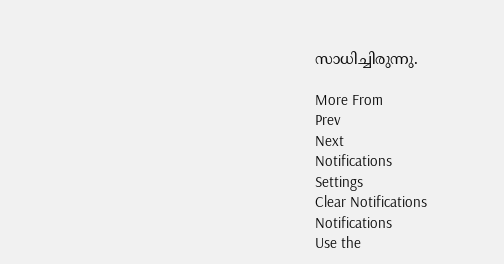സാധിച്ചിരുന്നു.

More From
Prev
Next
Notifications
Settings
Clear Notifications
Notifications
Use the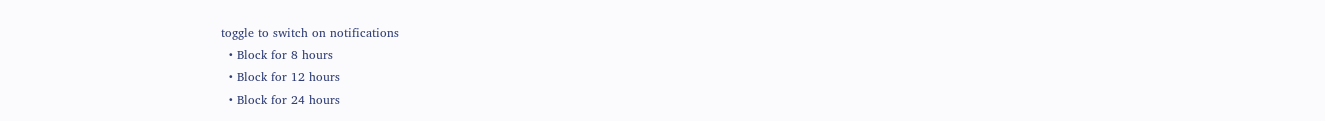toggle to switch on notifications
  • Block for 8 hours
  • Block for 12 hours
  • Block for 24 hours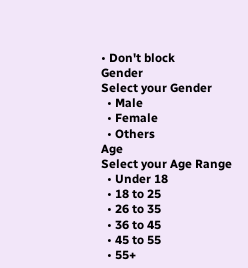• Don't block
Gender
Select your Gender
  • Male
  • Female
  • Others
Age
Select your Age Range
  • Under 18
  • 18 to 25
  • 26 to 35
  • 36 to 45
  • 45 to 55
  • 55+